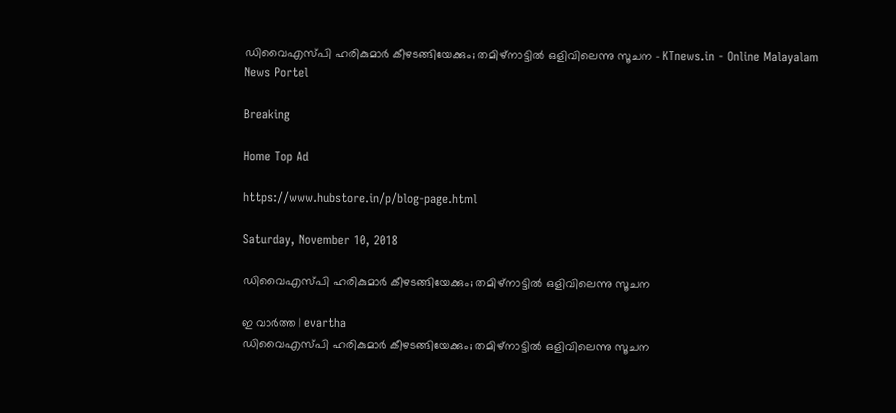ഡിവൈഎസ്പി ഹരികുമാര്‍ കീഴടങ്ങിയേക്കും; തമിഴ്‌നാട്ടില്‍ ഒളിവിലെന്നു സൂചന - KTnews.in - Online Malayalam News Portel

Breaking

Home Top Ad

https://www.hubstore.in/p/blog-page.html

Saturday, November 10, 2018

ഡിവൈഎസ്പി ഹരികുമാര്‍ കീഴടങ്ങിയേക്കും; തമിഴ്‌നാട്ടില്‍ ഒളിവിലെന്നു സൂചന

ഇ വാർത്ത | evartha
ഡിവൈഎസ്പി ഹരികുമാര്‍ കീഴടങ്ങിയേക്കും; തമിഴ്‌നാട്ടില്‍ ഒളിവിലെന്നു സൂചന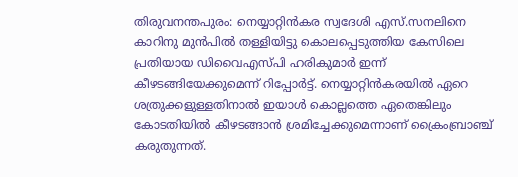തിരുവനന്തപുരം: നെയ്യാറ്റിന്‍കര സ്വദേശി എസ്.സനലിനെ കാറിനു മുന്‍പില്‍ തള്ളിയിട്ടു കൊലപ്പെടുത്തിയ കേസിലെ പ്രതിയായ ഡിവൈഎസ്പി ഹരികുമാര്‍ ഇന്ന് കീഴടങ്ങിയേക്കുമെന്ന് റിപ്പോര്‍ട്ട്. നെയ്യാറ്റിന്‍കരയില്‍ ഏറെ ശത്രുക്കളുള്ളതിനാല്‍ ഇയാള്‍ കൊല്ലത്തെ ഏതെങ്കിലും കോടതിയില്‍ കീഴടങ്ങാന്‍ ശ്രമിച്ചേക്കുമെന്നാണ് ക്രൈംബ്രാഞ്ച് കരുതുന്നത്.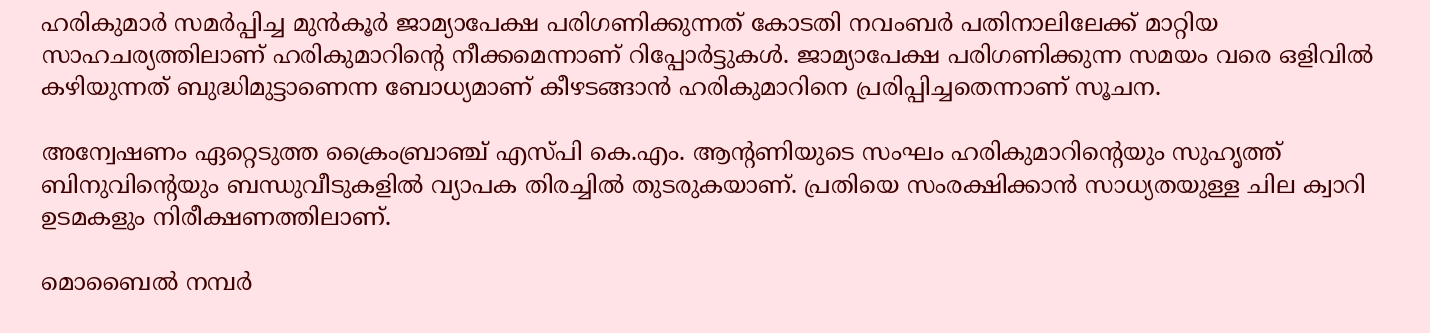ഹരികുമാര്‍ സമര്‍പ്പിച്ച മുന്‍കൂര്‍ ജാമ്യാപേക്ഷ പരിഗണിക്കുന്നത് കോടതി നവംബര്‍ പതിനാലിലേക്ക് മാറ്റിയ സാഹചര്യത്തിലാണ് ഹരികുമാറിന്റെ നീക്കമെന്നാണ് റിപ്പോര്‍ട്ടുകള്‍. ജാമ്യാപേക്ഷ പരിഗണിക്കുന്ന സമയം വരെ ഒളിവില്‍ കഴിയുന്നത് ബുദ്ധിമുട്ടാണെന്ന ബോധ്യമാണ് കീഴടങ്ങാന്‍ ഹരികുമാറിനെ പ്രരിപ്പിച്ചതെന്നാണ് സൂചന.

അന്വേഷണം ഏറ്റെടുത്ത ക്രൈംബ്രാഞ്ച് എസ്പി കെ.എം. ആന്റണിയുടെ സംഘം ഹരികുമാറിന്റെയും സുഹൃത്ത് ബിനുവിന്റെയും ബന്ധുവീടുകളില്‍ വ്യാപക തിരച്ചില്‍ തുടരുകയാണ്. പ്രതിയെ സംരക്ഷിക്കാന്‍ സാധ്യതയുള്ള ചില ക്വാറി ഉടമകളും നിരീക്ഷണത്തിലാണ്.

മൊബൈല്‍ നമ്പര്‍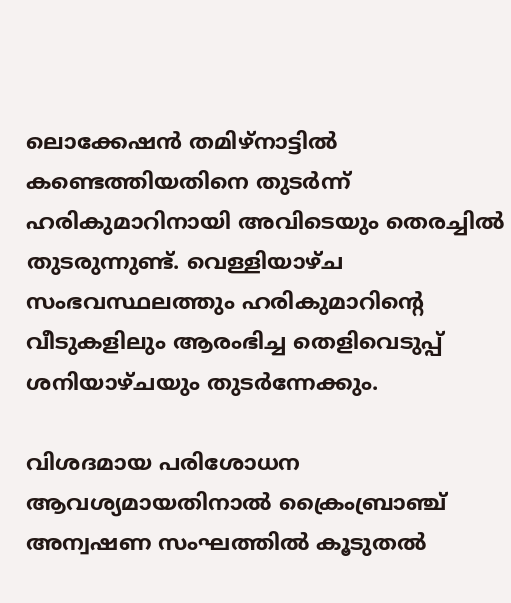ലൊക്കേഷന്‍ തമിഴ്‌നാട്ടില്‍ കണ്ടെത്തിയതിനെ തുടര്‍ന്ന് ഹരികുമാറിനായി അവിടെയും തെരച്ചില്‍ തുടരുന്നുണ്ട്. വെള്ളിയാഴ്ച സംഭവസ്ഥലത്തും ഹരികുമാറിന്റെ വീടുകളിലും ആരംഭിച്ച തെളിവെടുപ്പ് ശനിയാഴ്ചയും തുടര്‍ന്നേക്കും.

വിശദമായ പരിശോധന ആവശ്യമായതിനാല്‍ ക്രൈംബ്രാഞ്ച് അന്വഷണ സംഘത്തില്‍ കൂടുതല്‍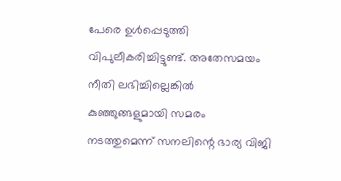പേരെ ഉള്‍പ്പെടുത്തി വിപുലീകരിച്ചിട്ടുണ്ട്. അതേസമയം നീതി ലഭിച്ചില്ലെങ്കില്‍ കുഞ്ഞുങ്ങളുമായി സമരം നടത്തുമെന്ന് സനലിന്റെ ഭാര്യ വിജി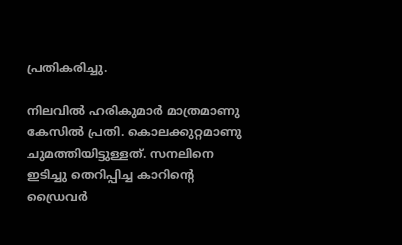പ്രതികരിച്ചു.

നിലവില്‍ ഹരികുമാര്‍ മാത്രമാണു കേസില്‍ പ്രതി. കൊലക്കുറ്റമാണു ചുമത്തിയിട്ടുള്ളത്. സനലിനെ ഇടിച്ചു തെറിപ്പിച്ച കാറിന്റെ ഡ്രൈവര്‍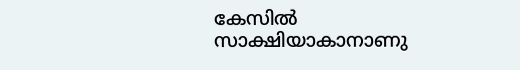കേസില്‍ സാക്ഷിയാകാനാണു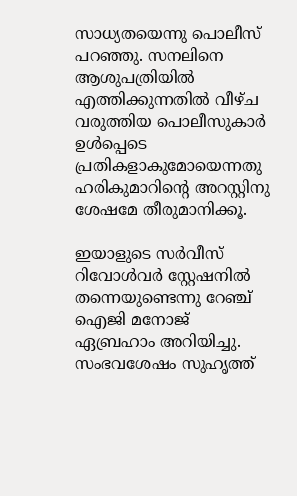സാധ്യതയെന്നു പൊലീസ് പറഞ്ഞു. സനലിനെ ആശുപത്രിയില്‍ എത്തിക്കുന്നതില്‍ വീഴ്ച വരുത്തിയ പൊലീസുകാര്‍ ഉള്‍പ്പെടെ പ്രതികളാകുമോയെന്നതു ഹരികുമാറിന്റെ അറസ്റ്റിനു ശേഷമേ തീരുമാനിക്കൂ.

ഇയാളുടെ സര്‍വീസ് റിവോള്‍വര്‍ സ്റ്റേഷനില്‍ തന്നെയുണ്ടെന്നു റേഞ്ച് ഐജി മനോജ് ഏബ്രഹാം അറിയിച്ചു. സംഭവശേഷം സുഹൃത്ത്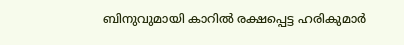ബിനുവുമായി കാറില്‍ രക്ഷപ്പെട്ട ഹരികുമാര്‍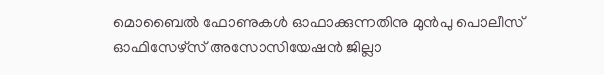മൊബൈല്‍ ഫോണുകള്‍ ഓഫാക്കുന്നതിനു മുന്‍പു പൊലീസ് ഓഫിസേഴ്‌സ് അസോസിയേഷന്‍ ജില്ലാ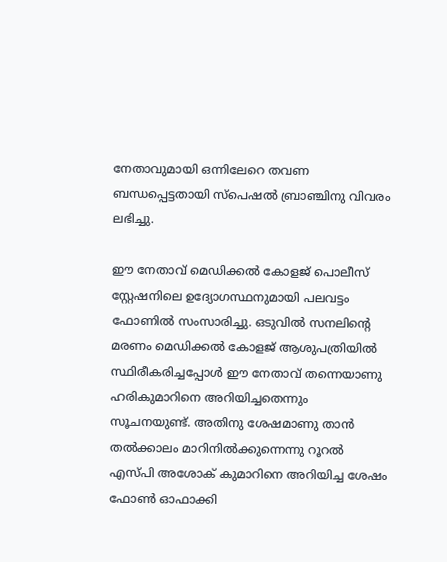നേതാവുമായി ഒന്നിലേറെ തവണ ബന്ധപ്പെട്ടതായി സ്‌പെഷല്‍ ബ്രാഞ്ചിനു വിവരം ലഭിച്ചു.

ഈ നേതാവ് മെഡിക്കല്‍ കോളജ് പൊലീസ് സ്റ്റേഷനിലെ ഉദ്യോഗസ്ഥനുമായി പലവട്ടം ഫോണില്‍ സംസാരിച്ചു. ഒടുവില്‍ സനലിന്റെ മരണം മെഡിക്കല്‍ കോളജ് ആശുപത്രിയില്‍ സ്ഥിരീകരിച്ചപ്പോള്‍ ഈ നേതാവ് തന്നെയാണു ഹരികുമാറിനെ അറിയിച്ചതെന്നും സൂചനയുണ്ട്. അതിനു ശേഷമാണു താന്‍ തല്‍ക്കാലം മാറിനില്‍ക്കുന്നെന്നു റൂറല്‍ എസ്പി അശോക് കുമാറിനെ അറിയിച്ച ശേഷം ഫോണ്‍ ഓഫാക്കി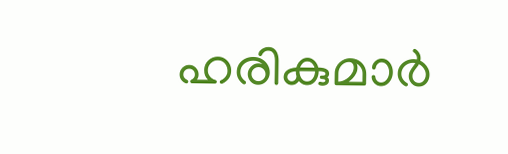ഹരികുമാര്‍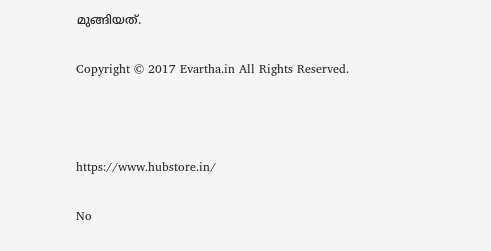മുങ്ങിയത്.

Copyright © 2017 Evartha.in All Rights Reserved.



https://www.hubstore.in/

No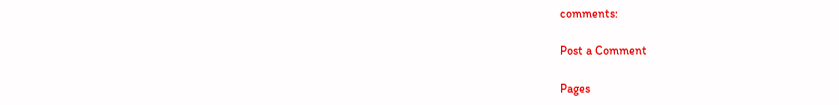comments:

Post a Comment

Pages